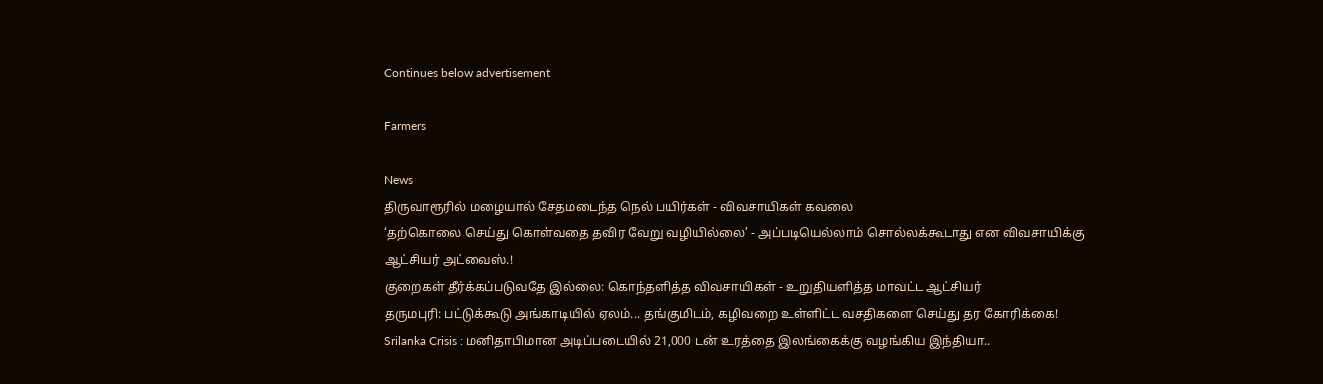Continues below advertisement

Farmers

News
திருவாரூரில் மழையால் சேதமடைந்த நெல் பயிர்கள் - விவசாயிகள் கவலை
‘தற்கொலை செய்து கொள்வதை தவிர வேறு வழியில்லை’ - அப்படியெல்லாம் சொல்லக்கூடாது என விவசாயிக்கு ஆட்சியர் அட்வைஸ்.!
குறைகள் தீர்க்கப்படுவதே இல்லை: கொந்தளித்த விவசாயிகள் - உறுதியளித்த மாவட்ட ஆட்சியர்
தருமபுரி: பட்டுக்கூடு அங்காடியில் ஏலம்... தங்குமிடம், கழிவறை உள்ளிட்ட வசதிகளை செய்து தர கோரிக்கை!
Srilanka Crisis : மனிதாபிமான அடிப்படையில் 21,000 டன் உரத்தை இலங்கைக்கு வழங்கிய இந்தியா..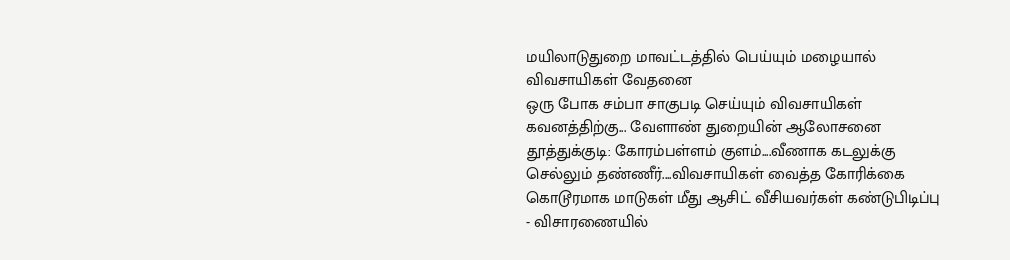மயிலாடுதுறை மாவட்டத்தில் பெய்யும் மழையால் விவசாயிகள் வேதனை
ஒரு போக சம்பா சாகுபடி செய்யும் விவசாயிகள் கவனத்திற்கு... வேளாண் துறையின் ஆலோசனை
தூத்துக்குடி: கோரம்பள்ளம் குளம்....வீணாக கடலுக்கு செல்லும் தண்ணீர்....விவசாயிகள் வைத்த கோரிக்கை
கொடூரமாக மாடுகள் மீது ஆசிட் வீசியவர்கள் கண்டுபிடிப்பு - விசாரணையில்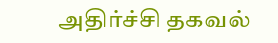அதிர்ச்சி தகவல்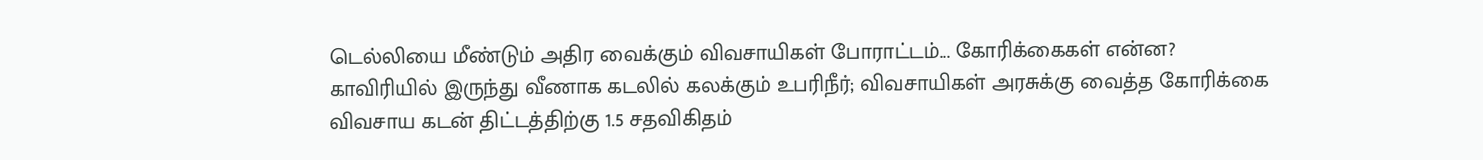டெல்லியை மீண்டும் அதிர வைக்கும் விவசாயிகள் போராட்டம்... கோரிக்கைகள் என்ன?
காவிரியில் இருந்து வீணாக கடலில் கலக்கும் உபரிநீர்; விவசாயிகள் அரசுக்கு வைத்த கோரிக்கை
விவசாய கடன் திட்டத்திற்கு 1.5 சதவிகிதம்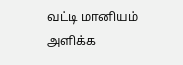வட்டி மானியம் அளிக்க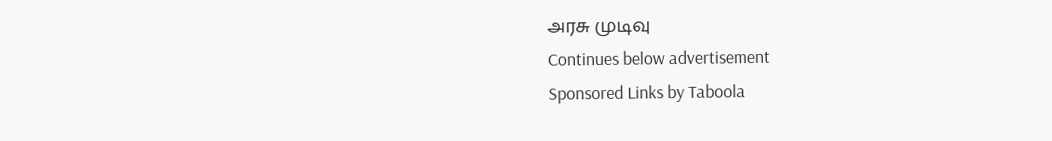அரசு முடிவு
Continues below advertisement
Sponsored Links by Taboola